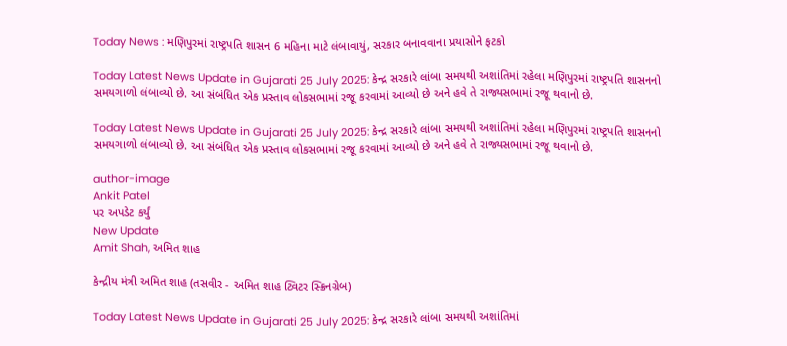Today News : મણિપુરમાં રાષ્ટ્રપતિ શાસન 6 મહિના માટે લંબાવાયું, સરકાર બનાવવાના પ્રયાસોને ફટકો

Today Latest News Update in Gujarati 25 July 2025: કેન્દ્ર સરકારે લાંબા સમયથી અશાંતિમાં રહેલા મણિપુરમાં રાષ્ટ્રપતિ શાસનનો સમયગાળો લંબાવ્યો છે. આ સંબંધિત એક પ્રસ્તાવ લોકસભામાં રજૂ કરવામાં આવ્યો છે અને હવે તે રાજ્યસભામાં રજૂ થવાનો છે.

Today Latest News Update in Gujarati 25 July 2025: કેન્દ્ર સરકારે લાંબા સમયથી અશાંતિમાં રહેલા મણિપુરમાં રાષ્ટ્રપતિ શાસનનો સમયગાળો લંબાવ્યો છે. આ સંબંધિત એક પ્રસ્તાવ લોકસભામાં રજૂ કરવામાં આવ્યો છે અને હવે તે રાજ્યસભામાં રજૂ થવાનો છે.

author-image
Ankit Patel
પર અપડેટ કર્યું
New Update
Amit Shah, અમિત શાહ

કેન્દ્રીય મંત્રી અમિત શાહ (તસવીર - અમિત શાહ ટ્વિટર સ્ક્રિનગ્રેબ)

Today Latest News Update in Gujarati 25 July 2025: કેન્દ્ર સરકારે લાંબા સમયથી અશાંતિમાં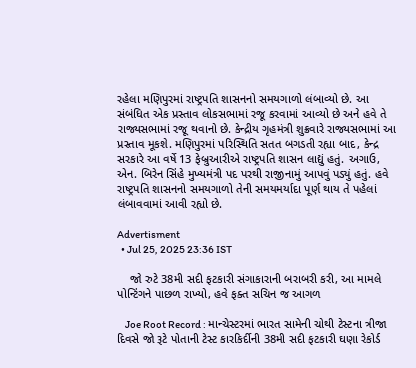રહેલા મણિપુરમાં રાષ્ટ્રપતિ શાસનનો સમયગાળો લંબાવ્યો છે. આ સંબંધિત એક પ્રસ્તાવ લોકસભામાં રજૂ કરવામાં આવ્યો છે અને હવે તે રાજ્યસભામાં રજૂ થવાનો છે. કેન્દ્રીય ગૃહમંત્રી શુક્રવારે રાજ્યસભામાં આ પ્રસ્તાવ મૂકશે. મણિપુરમાં પરિસ્થિતિ સતત બગડતી રહ્યા બાદ, કેન્દ્ર સરકારે આ વર્ષે 13 ફેબ્રુઆરીએ રાષ્ટ્રપતિ શાસન લાદ્યું હતું. અગાઉ, એન. બિરેન સિંહે મુખ્યમંત્રી પદ પરથી રાજીનામું આપવું પડ્યું હતું. હવે રાષ્ટ્રપતિ શાસનનો સમયગાળો તેની સમયમર્યાદા પૂર્ણ થાય તે પહેલાં લંબાવવામાં આવી રહ્યો છે.

Advertisment
  • Jul 25, 2025 23:36 IST

    જો રુટે 38મી સદી ફટકારી સંગાકારાની બરાબરી કરી, આ મામલે પોન્ટિંગને પાછળ રાખ્યો, હવે ફક્ત સચિન જ આગળ

    Joe Root Record : માન્ચેસ્ટરમાં ભારત સામેની ચોથી ટેસ્ટના ત્રીજા દિવસે જો રૂટે પોતાની ટેસ્ટ કારકિર્દીની 38મી સદી ફટકારી ઘણા રેકોર્ડ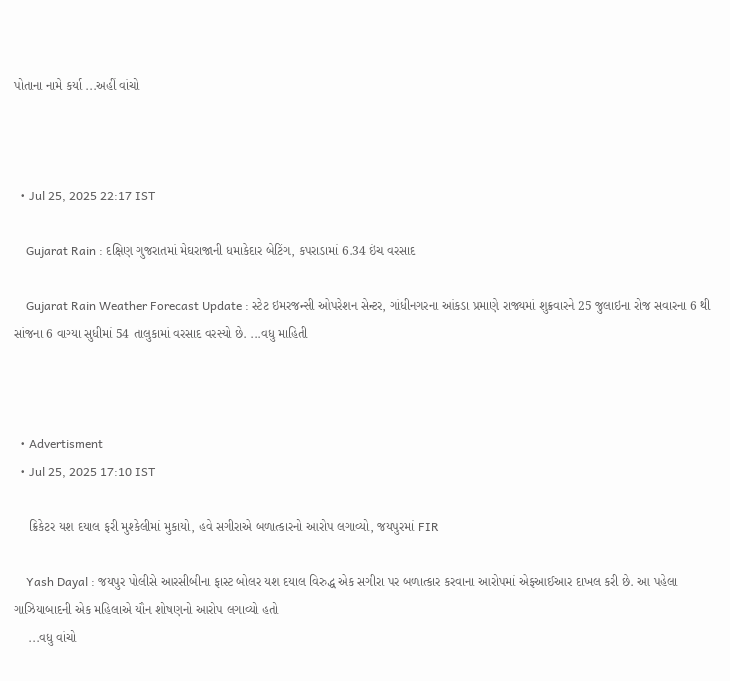પોતાના નામે કર્યા ...અહીં વાંચો



  • Jul 25, 2025 22:17 IST

    Gujarat Rain : દક્ષિણ ગુજરાતમાં મેઘરાજાની ધમાકેદાર બેટિંગ, કપરાડામાં 6.34 ઇંચ વરસાદ

    Gujarat Rain Weather Forecast Update : સ્ટેટ ઇમરજન્સી ઓપરેશન સેન્ટર, ગાંધીનગરના આંકડા પ્રમાણે રાજ્યમાં શુક્રવારને 25 જુલાઇના રોજ સવારના 6 થી સાંજના 6 વાગ્યા સુધીમાં 54 તાલુકામાં વરસાદ વરસ્યો છે. ...વધુ માહિતી



  • Advertisment
  • Jul 25, 2025 17:10 IST

    ક્રિકેટર યશ દયાલ ફરી મુશ્કેલીમાં મુકાયો, હવે સગીરાએ બળાત્કારનો આરોપ લગાવ્યો, જયપુરમાં FIR

    Yash Dayal : જયપુર પોલીસે આરસીબીના ફાસ્ટ બોલર યશ દયાલ વિરુદ્ધ એક સગીરા પર બળાત્કાર કરવાના આરોપમાં એફઆઈઆર દાખલ કરી છે. આ પહેલા ગાઝિયાબાદની એક મહિલાએ યૌન શોષણનો આરોપ લગાવ્યો હતો
    ...વધુ વાંચો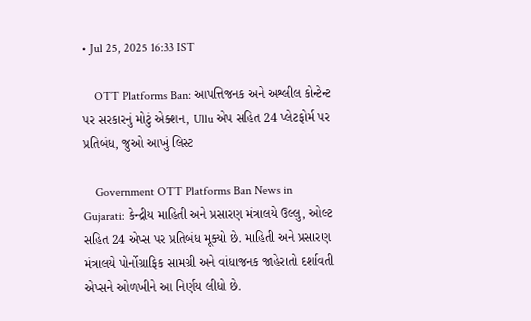• Jul 25, 2025 16:33 IST

    OTT Platforms Ban: આપત્તિજનક અને અશ્લીલ કોન્ટેન્ટ પર સરકારનું મોટું એક્શન, Ullu એપ સહિત 24 પ્લેટફોર્મ પર પ્રતિબંધ, જુઓ આખું લિસ્ટ

    Government OTT Platforms Ban News in Gujarati: કેન્દ્રીય માહિતી અને પ્રસારણ મંત્રાલયે ઉલ્લુ, ઓલ્ટ સહિત 24 એપ્સ પર પ્રતિબંધ મૂક્યો છે. માહિતી અને પ્રસારણ મંત્રાલયે પોર્નોગ્રાફિક સામગ્રી અને વાંધાજનક જાહેરાતો દર્શાવતી એપ્સને ઓળખીને આ નિર્ણય લીધો છે.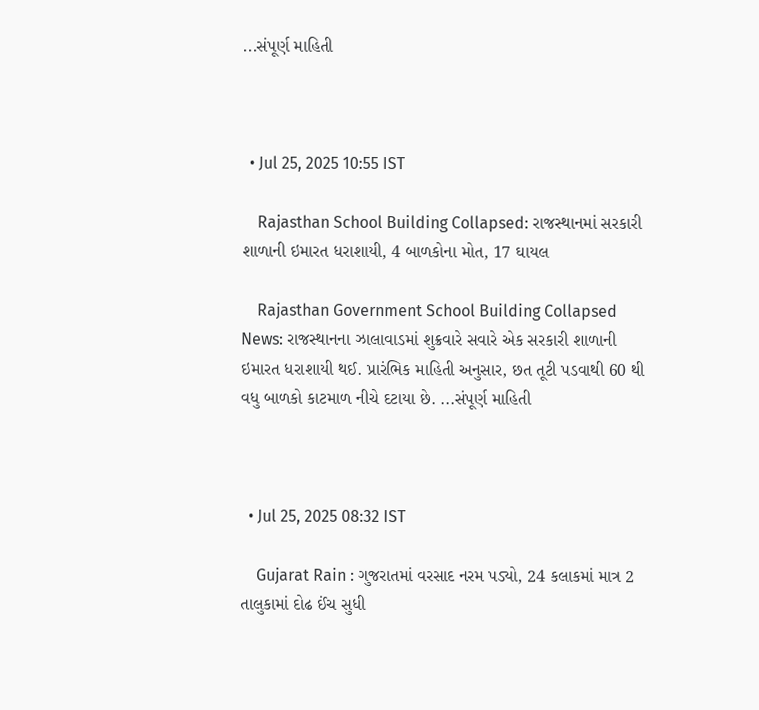...સંપૂર્ણ માહિતી



  • Jul 25, 2025 10:55 IST

    Rajasthan School Building Collapsed: રાજસ્થાનમાં સરકારી શાળાની ઇમારત ધરાશાયી, 4 બાળકોના મોત, 17 ઘાયલ

    Rajasthan Government School Building Collapsed News: રાજસ્થાનના ઝાલાવાડમાં શુક્રવારે સવારે એક સરકારી શાળાની ઇમારત ધરાશાયી થઈ. પ્રારંભિક માહિતી અનુસાર, છત તૂટી પડવાથી 60 થી વધુ બાળકો કાટમાળ નીચે દટાયા છે. ...સંપૂર્ણ માહિતી



  • Jul 25, 2025 08:32 IST

    Gujarat Rain : ગુજરાતમાં વરસાદ નરમ પડ્યો, 24 કલાકમાં માત્ર 2 તાલુકામાં દોઢ ઈંચ સુધી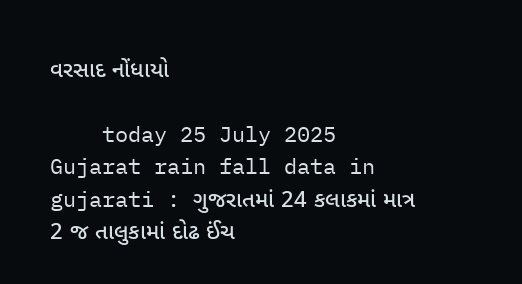વરસાદ નોંધાયો

    today 25 July 2025 Gujarat rain fall data in gujarati : ગુજરાતમાં 24 કલાકમાં માત્ર 2 જ તાલુકામાં દોઢ ઈંચ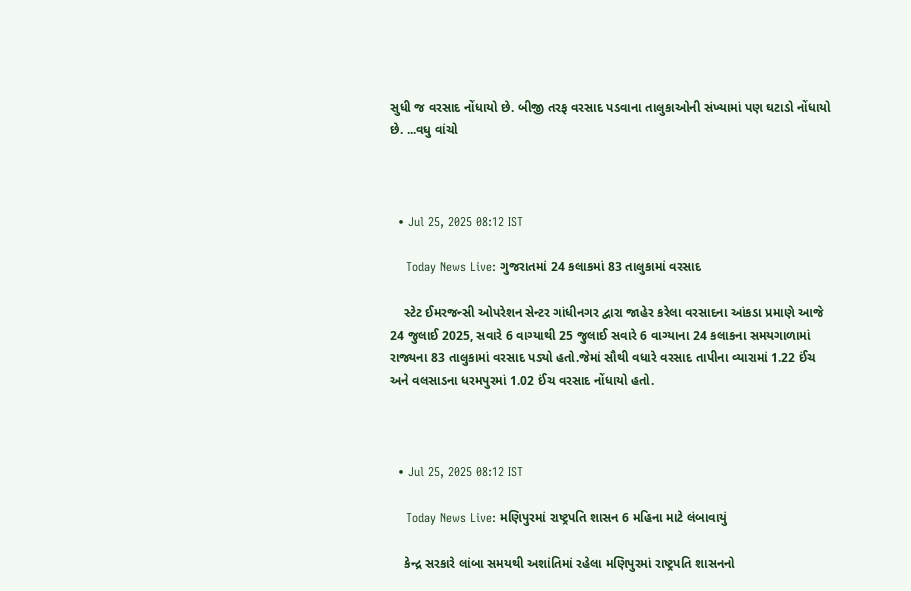સુધી જ વરસાદ નોંધાયો છે. બીજી તરફ વરસાદ પડવાના તાલુકાઓની સંખ્યામાં પણ ઘટાડો નોંધાયો છે. ...વધુ વાંચો



  • Jul 25, 2025 08:12 IST

    Today News Live: ગુજરાતમાં 24 કલાકમાં 83 તાલુકામાં વરસાદ

    સ્ટેટ ઈમરજન્સી ઓપરેશન સેન્ટર ગાંધીનગર દ્વારા જાહેર કરેલા વરસાદના આંકડા પ્રમાણે આજે 24 જુલાઈ 2025, સવારે 6 વાગ્યાથી 25 જુલાઈ સવારે 6 વાગ્યાના 24 કલાકના સમયગાળામાં રાજ્યના 83 તાલુકામાં વરસાદ પડ્યો હતો.જેમાં સૌથી વધારે વરસાદ તાપીના વ્યારામાં 1.22 ઈંચ અને વલસાડના ધરમપુરમાં 1.02 ઈંચ વરસાદ નોંધાયો હતો.



  • Jul 25, 2025 08:12 IST

    Today News Live: મણિપુરમાં રાષ્ટ્રપતિ શાસન 6 મહિના માટે લંબાવાયું

    કેન્દ્ર સરકારે લાંબા સમયથી અશાંતિમાં રહેલા મણિપુરમાં રાષ્ટ્રપતિ શાસનનો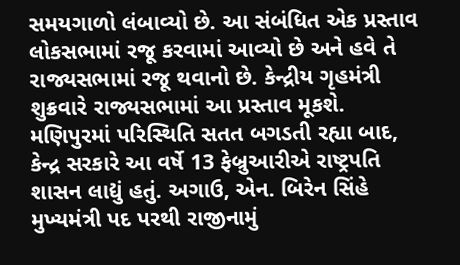સમયગાળો લંબાવ્યો છે. આ સંબંધિત એક પ્રસ્તાવ લોકસભામાં રજૂ કરવામાં આવ્યો છે અને હવે તે રાજ્યસભામાં રજૂ થવાનો છે. કેન્દ્રીય ગૃહમંત્રી શુક્રવારે રાજ્યસભામાં આ પ્રસ્તાવ મૂકશે. મણિપુરમાં પરિસ્થિતિ સતત બગડતી રહ્યા બાદ, કેન્દ્ર સરકારે આ વર્ષે 13 ફેબ્રુઆરીએ રાષ્ટ્રપતિ શાસન લાદ્યું હતું. અગાઉ, એન. બિરેન સિંહે મુખ્યમંત્રી પદ પરથી રાજીનામું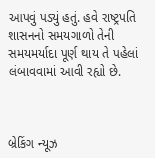આપવું પડ્યું હતું. હવે રાષ્ટ્રપતિ શાસનનો સમયગાળો તેની સમયમર્યાદા પૂર્ણ થાય તે પહેલાં લંબાવવામાં આવી રહ્યો છે.



બ્રેકિંગ ન્યૂઝ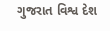ગુજરાત વિશ્વ દેશ